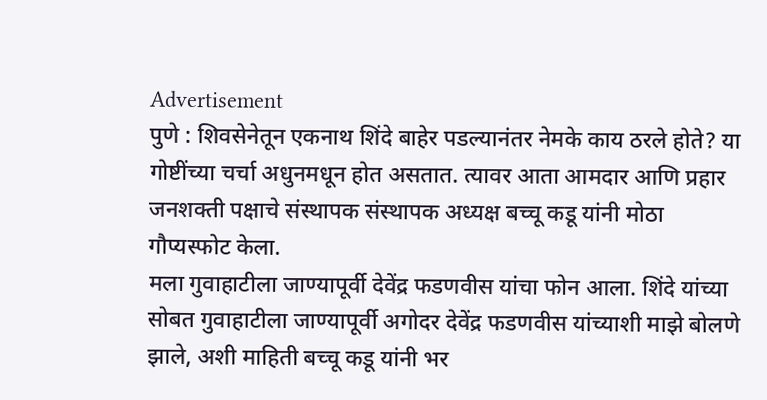Advertisement
पुणे : शिवसेनेतून एकनाथ शिंदे बाहेर पडल्यानंतर नेमके काय ठरले होते? या गोष्टींच्या चर्चा अधुनमधून होत असतात. त्यावर आता आमदार आणि प्रहार जनशक्ती पक्षाचे संस्थापक संस्थापक अध्यक्ष बच्चू कडू यांनी मोठा गौप्यस्फोट केला.
मला गुवाहाटीला जाण्यापूर्वी देवेंद्र फडणवीस यांचा फोन आला. शिंदे यांच्या सोबत गुवाहाटीला जाण्यापूर्वी अगोदर देवेंद्र फडणवीस यांच्याशी माझे बोलणे झाले, अशी माहिती बच्चू कडू यांनी भर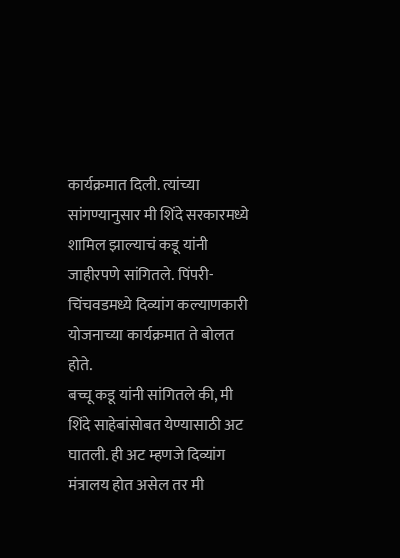कार्यक्रमात दिली. त्यांच्या सांगण्यानुसार मी शिंदे सरकारमध्ये शामिल झाल्याचं कडू यांनी जाहीरपणे सांगितले. पिंपरी-चिंचवडमध्ये दिव्यांग कल्याणकारी योजनाच्या कार्यक्रमात ते बोलत होते.
बच्चू कडू यांनी सांगितले की, मी शिंदे साहेबांसोबत येण्यासाठी अट घातली. ही अट म्हणजे दिव्यांग मंत्रालय होत असेल तर मी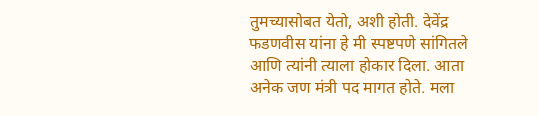तुमच्यासोबत येतो, अशी होती. देवेंद्र फडणवीस यांना हे मी स्पष्टपणे सांगितले आणि त्यांनी त्याला होकार दिला. आता अनेक जण मंत्री पद मागत होते. मला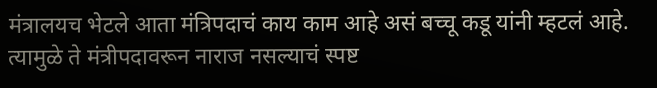मंत्रालयच भेटले आता मंत्रिपदाचं काय काम आहे असं बच्चू कडू यांनी म्हटलं आहे. त्यामुळे ते मंत्रीपदावरून नाराज नसल्याचं स्पष्ट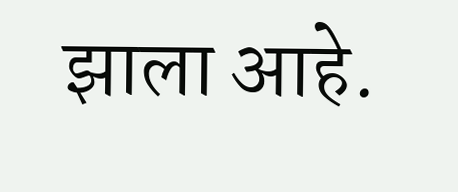झाला आहे.